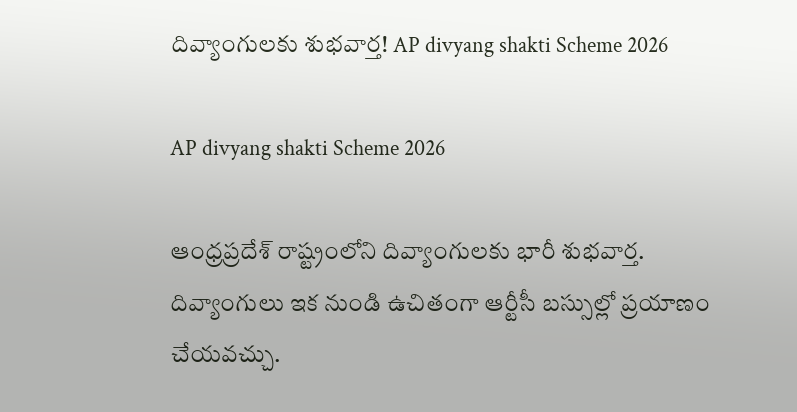దివ్యాంగులకు శుభవార్త! AP divyang shakti Scheme 2026

AP divyang shakti Scheme 2026

ఆంధ్రప్రదేశ్ రాష్ట్రంలోని దివ్యాంగులకు భారీ శుభవార్త. దివ్యాంగులు ఇక నుండి ఉచితంగా ఆర్టీసీ బస్సుల్లో ప్రయాణం చేయవచ్చు.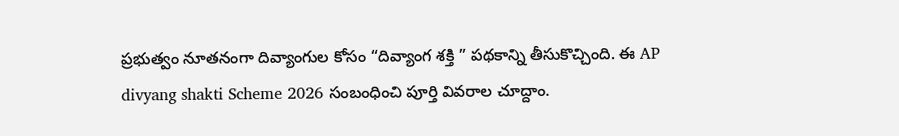ప్రభుత్వం నూతనంగా దివ్యాంగుల కోసం “దివ్యాంగ శక్తి ” పథకాన్ని తీసుకొచ్చింది. ఈ AP divyang shakti Scheme 2026 సంబంధించి పూర్తి వివరాల చూద్దాం.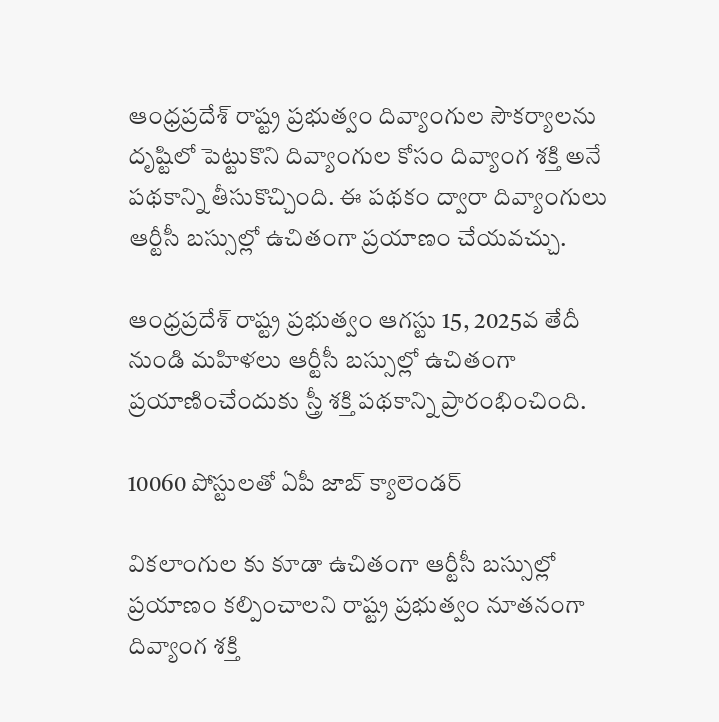ఆంధ్రప్రదేశ్ రాష్ట్ర ప్రభుత్వం దివ్యాంగుల సౌకర్యాలను దృష్టిలో పెట్టుకొని దివ్యాంగుల కోసం దివ్యాంగ శక్తి అనే పథకాన్ని తీసుకొచ్చింది. ఈ పథకం ద్వారా దివ్యాంగులు ఆర్టీసీ బస్సుల్లో ఉచితంగా ప్రయాణం చేయవచ్చు.

ఆంధ్రప్రదేశ్ రాష్ట్ర ప్రభుత్వం ఆగస్టు 15, 2025వ తేదీ నుండి మహిళలు ఆర్టీసీ బస్సుల్లో ఉచితంగా ప్రయాణించేందుకు స్త్రీ శక్తి పథకాన్ని ప్రారంభించింది.

10060 పోస్టులతో ఏపీ జాబ్ క్యాలెండర్

వికలాంగుల కు కూడా ఉచితంగా ఆర్టీసీ బస్సుల్లో ప్రయాణం కల్పించాలని రాష్ట్ర ప్రభుత్వం నూతనంగా దివ్యాంగ శక్తి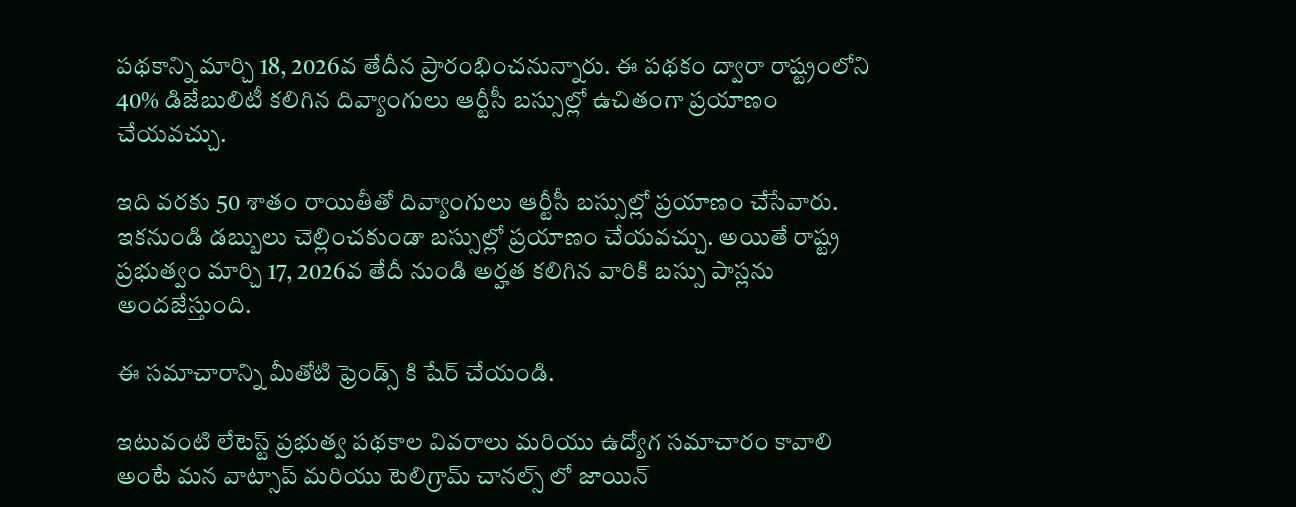పథకాన్ని మార్చి 18, 2026వ తేదీన ప్రారంభించనున్నారు. ఈ పథకం ద్వారా రాష్ట్రంలోని 40% డిజేబులిటీ కలిగిన దివ్యాంగులు ఆర్టీసీ బస్సుల్లో ఉచితంగా ప్రయాణం చేయవచ్చు.

ఇది వరకు 50 శాతం రాయితీతో దివ్యాంగులు ఆర్టీసీ బస్సుల్లో ప్రయాణం చేసేవారు. ఇకనుండి డబ్బులు చెల్లించకుండా బస్సుల్లో ప్రయాణం చేయవచ్చు. అయితే రాష్ట్ర ప్రభుత్వం మార్చి 17, 2026వ తేదీ నుండి అర్హత కలిగిన వారికి బస్సు పాస్లను అందజేస్తుంది.

ఈ సమాచారాన్ని మీతోటి ఫ్రెండ్స్ కి షేర్ చేయండి.

ఇటువంటి లేటెస్ట్ ప్రభుత్వ పథకాల వివరాలు మరియు ఉద్యోగ సమాచారం కావాలి అంటే మన వాట్సాప్ మరియు టెలిగ్రామ్ చానల్స్ లో జాయిన్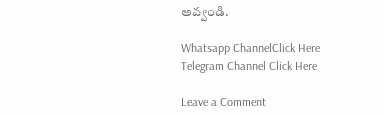అవ్వండి.

Whatsapp ChannelClick Here
Telegram Channel Click Here

Leave a Comment